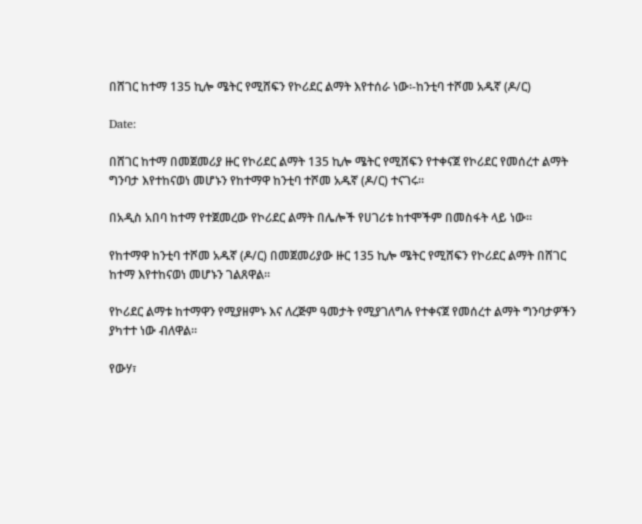በሸገር ከተማ 135 ኪሎ ሜትር የሚሸፍን የኮሪደር ልማት እየተሰራ ነው፡-ከንቲባ ተሾመ አዱኛ (ዶ/ር)

Date:

በሸገር ከተማ በመጀመሪያ ዙር የኮሪደር ልማት 135 ኪሎ ሜትር የሚሸፍን የተቀናጀ የኮሪደር የመሰረተ ልማት ግንባታ እየተከናወነ መሆኑን የከተማዋ ከንቲባ ተሾመ አዱኛ (ዶ/ር) ተናገሩ።

በአዲስ አበባ ከተማ የተጀመረው የኮሪደር ልማት በሌሎች የሀገሪቱ ከተሞችም በመስፋት ላይ ነው።

የከተማዋ ከንቲባ ተሾመ አዱኛ (ዶ/ር) በመጀመሪያው ዙር 135 ኪሎ ሜትር የሚሸፍን የኮሪደር ልማት በሸገር ከተማ እየተከናወነ መሆኑን ገልጸዋል።

የኮሪደር ልማቱ ከተማዋን የሚያዘምኑ እና ለረጅም ዓመታት የሚያገለግሉ የተቀናጀ የመሰረተ ልማት ግንባታዎችን ያካተተ ነው ብለዋል።

የውሃ፣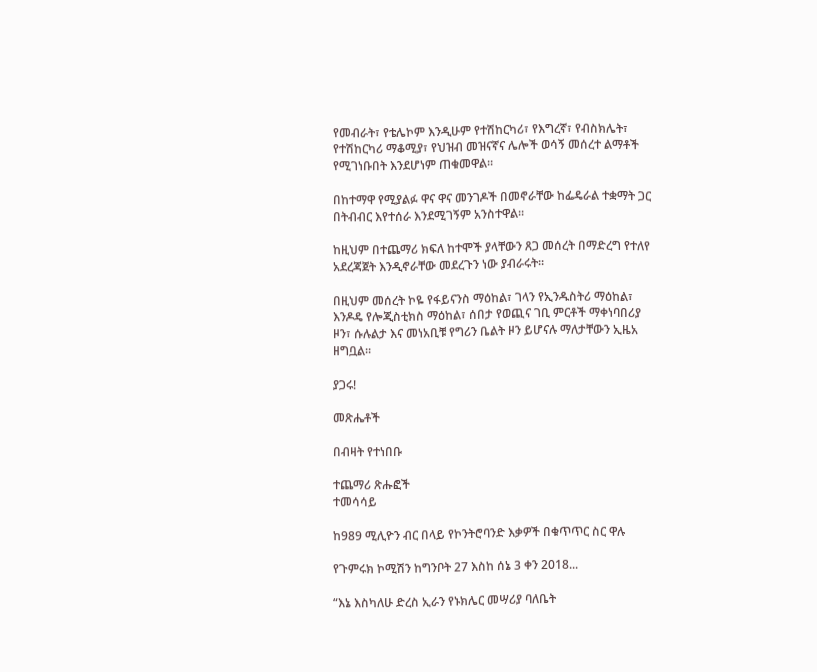የመብራት፣ የቴሌኮም እንዲሁም የተሽከርካሪ፣ የእግረኛ፣ የብስክሌት፣ የተሽከርካሪ ማቆሚያ፣ የህዝብ መዝናኛና ሌሎች ወሳኝ መሰረተ ልማቶች የሚገነቡበት እንደሆነም ጠቁመዋል።

በከተማዋ የሚያልፉ ዋና ዋና መንገዶች በመኖራቸው ከፌዴራል ተቋማት ጋር በትብብር እየተሰራ እንደሚገኝም አንስተዋል።

ከዚህም በተጨማሪ ክፍለ ከተሞች ያላቸውን ጸጋ መሰረት በማድረግ የተለየ አደረጃጀት እንዲኖራቸው መደረጉን ነው ያብራሩት።

በዚህም መሰረት ኮዬ የፋይናንስ ማዕከል፣ ገላን የኢንዱስትሪ ማዕከል፣ እንዶዴ የሎጂስቲክስ ማዕከል፣ ሰበታ የወጪና ገቢ ምርቶች ማቀነባበሪያ ዞን፣ ሱሉልታ እና መነአቢቹ የግሪን ቤልት ዞን ይሆናሉ ማለታቸውን ኢዜአ ዘግቧል።

ያጋሩ!

መጽሔቶች

በብዛት የተነበቡ

ተጨማሪ ጽሑፎች
ተመሳሳይ

ከ989 ሚሊዮን ብር በላይ የኮንትሮባንድ እቃዎች በቁጥጥር ስር ዋሉ

የጉምሩክ ኮሚሽን ከግንቦት 27 እስከ ሰኔ 3 ቀን 2018...

“እኔ እስካለሁ ድረስ ኢራን የኑክሌር መሣሪያ ባለቤት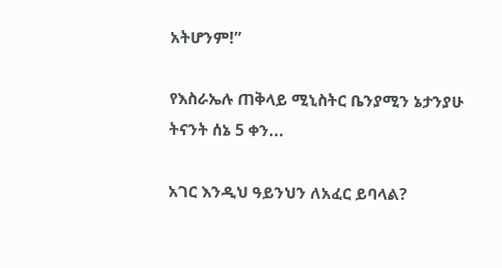አትሆንም!”

የእስራኤሉ ጠቅላይ ሚኒስትር ቤንያሚን ኔታንያሁ ትናንት ሰኔ 5 ቀን...

አገር እንዲህ ዓይንህን ለአፈር ይባላል?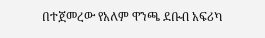በተጀመረው የአለም ዋንጫ ደቡብ አፍሪካ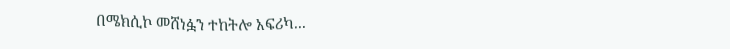በሜክሲኮ መሸነፏን ተከትሎ አፍሪካ...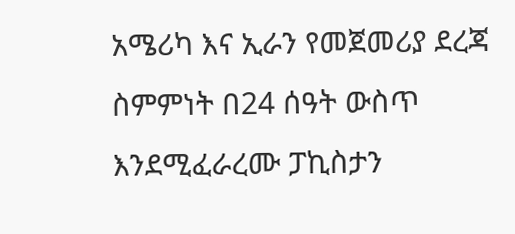አሜሪካ እና ኢራን የመጀመሪያ ደረጃ ስምምነት በ24 ሰዓት ውስጥ እንደሚፈራረሙ ፓኪስታን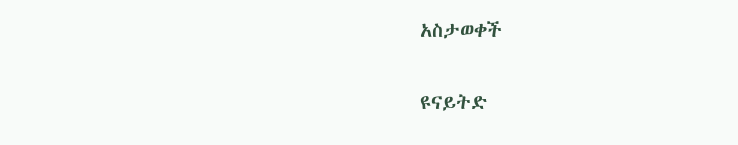አስታወቀች

ዩናይትድ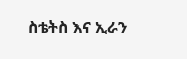ስቴትስ እና ኢራን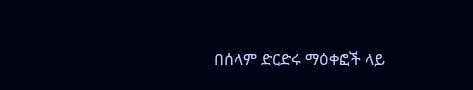በሰላም ድርድሩ ማዕቀፎች ላይ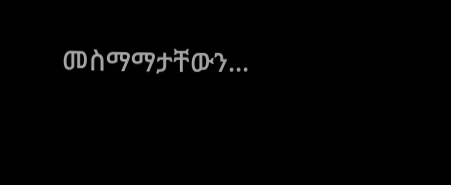መስማማታቸውን...